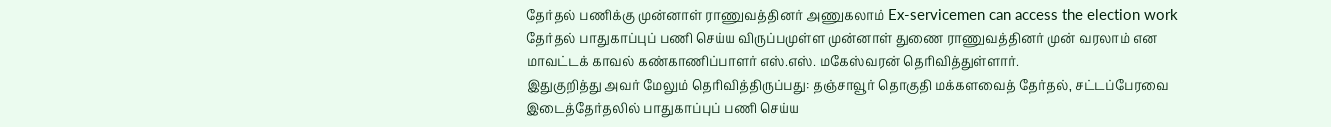தேர்தல் பணிக்கு முன்னாள் ராணுவத்தினர் அணுகலாம் Ex-servicemen can access the election work
தேர்தல் பாதுகாப்புப் பணி செய்ய விருப்பமுள்ள முன்னாள் துணை ராணுவத்தினர் முன் வரலாம் என மாவட்டக் காவல் கண்காணிப்பாளர் எஸ்.எஸ். மகேஸ்வரன் தெரிவித்துள்ளார்.
இதுகுறித்து அவர் மேலும் தெரிவித்திருப்பது: தஞ்சாவூர் தொகுதி மக்களவைத் தேர்தல், சட்டப்பேரவை இடைத்தேர்தலில் பாதுகாப்புப் பணி செய்ய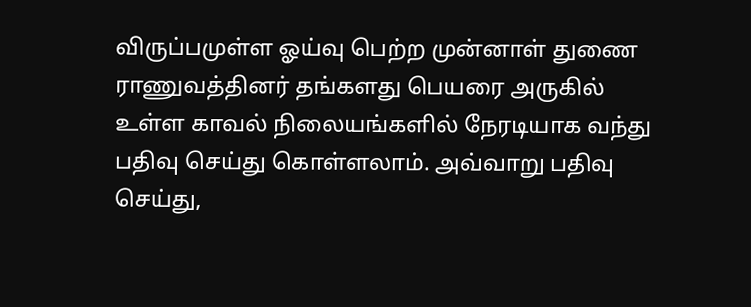விருப்பமுள்ள ஓய்வு பெற்ற முன்னாள் துணை ராணுவத்தினர் தங்களது பெயரை அருகில் உள்ள காவல் நிலையங்களில் நேரடியாக வந்து பதிவு செய்து கொள்ளலாம். அவ்வாறு பதிவு செய்து,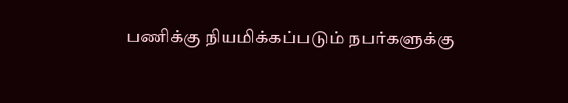பணிக்கு நியமிக்கப்படும் நபர்களுக்கு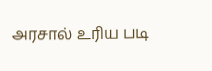அரசால் உரிய படி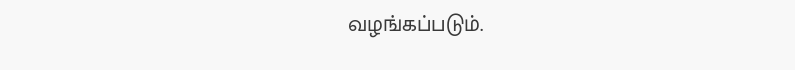வழங்கப்படும்.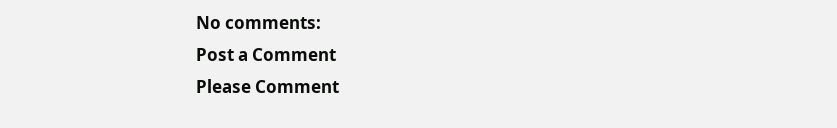No comments:
Post a Comment
Please Comment